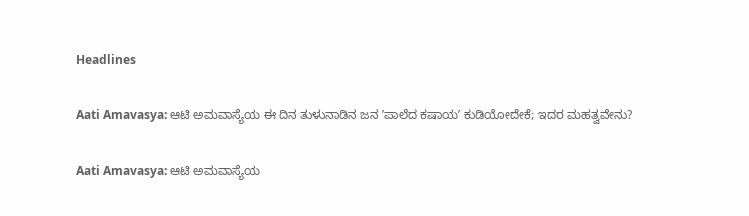Headlines

Aati Amavasya: ಆಟಿ ಅಮವಾಸ್ಯೆಯ ಈ ದಿನ ತುಳುನಾಡಿನ ಜನ ʼಪಾಲೆದ ಕಷಾಯʼ ಕುಡಿಯೋದೇಕೆ; ಇದರ ಮಹತ್ವವೇನು?

Aati Amavasya: ಆಟಿ ಅಮವಾಸ್ಯೆಯ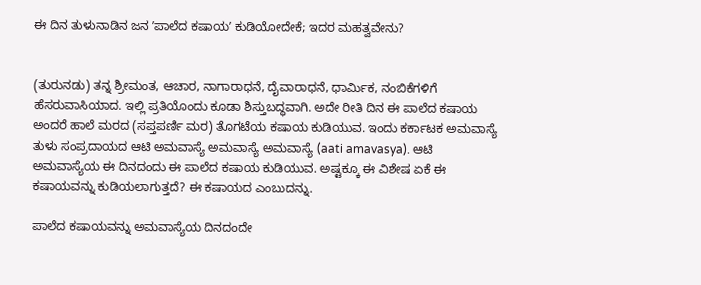ಈ ದಿನ ತುಳುನಾಡಿನ ಜನ ʼಪಾಲೆದ ಕಷಾಯʼ ಕುಡಿಯೋದೇಕೆ; ಇದರ ಮಹತ್ವವೇನು?


(ತುರುನಡು) ತನ್ನ ಶ್ರೀಮಂತ, ಆಚಾರ, ನಾಗಾರಾಧನೆ, ದೈವಾರಾಧನೆ, ಧಾರ್ಮಿಕ, ನಂಬಿಕೆಗಳಿಗೆ ಹೆಸರುವಾಸಿಯಾದ. ಇಲ್ಲಿ ಪ್ರತಿಯೊಂದು ಕೂಡಾ ಶಿಸ್ತುಬದ್ಧವಾಗಿ. ಅದೇ ರೀತಿ ದಿನ ಈ ಪಾಲೆದ ಕಷಾಯ ಅಂದರೆ ಹಾಲೆ ಮರದ (ಸಪ್ತಪರ್ಣಿ ಮರ) ತೊಗಟೆಯ ಕಷಾಯ ಕುಡಿಯುವ. ಇಂದು ಕರ್ಕಾಟಕ ಅಮವಾಸ್ಯೆ ತುಳು ಸಂಪ್ರದಾಯದ ಆಟಿ ಅಮವಾಸ್ಯೆ ಅಮವಾಸ್ಯೆ ಅಮವಾಸ್ಯೆ (aati amavasya). ಆಟಿ ಅಮವಾಸ್ಯೆಯ ಈ ದಿನದಂದು ಈ ಪಾಲೆದ ಕಷಾಯ ಕುಡಿಯುವ. ಅಷ್ಟಕ್ಕೂ ಈ ವಿಶೇಷ ಏಕೆ ಈ ಕಷಾಯವನ್ನು ಕುಡಿಯಲಾಗುತ್ತದೆ? ಈ ಕಷಾಯದ ಎಂಬುದನ್ನು.

ಪಾಲೆದ ಕಷಾಯವನ್ನು ಅಮವಾಸ್ಯೆಯ ದಿನದಂದೇ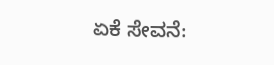ಏಕೆ ಸೇವನೆ: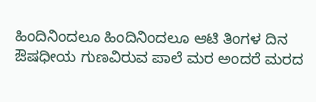ಹಿಂದಿನಿಂದಲೂ ಹಿಂದಿನಿಂದಲೂ ಆಟಿ ತಿಂಗಳ ದಿನ ಔಷಧೀಯ ಗುಣವಿರುವ ಪಾಲೆ ಮರ ಅಂದರೆ ಮರದ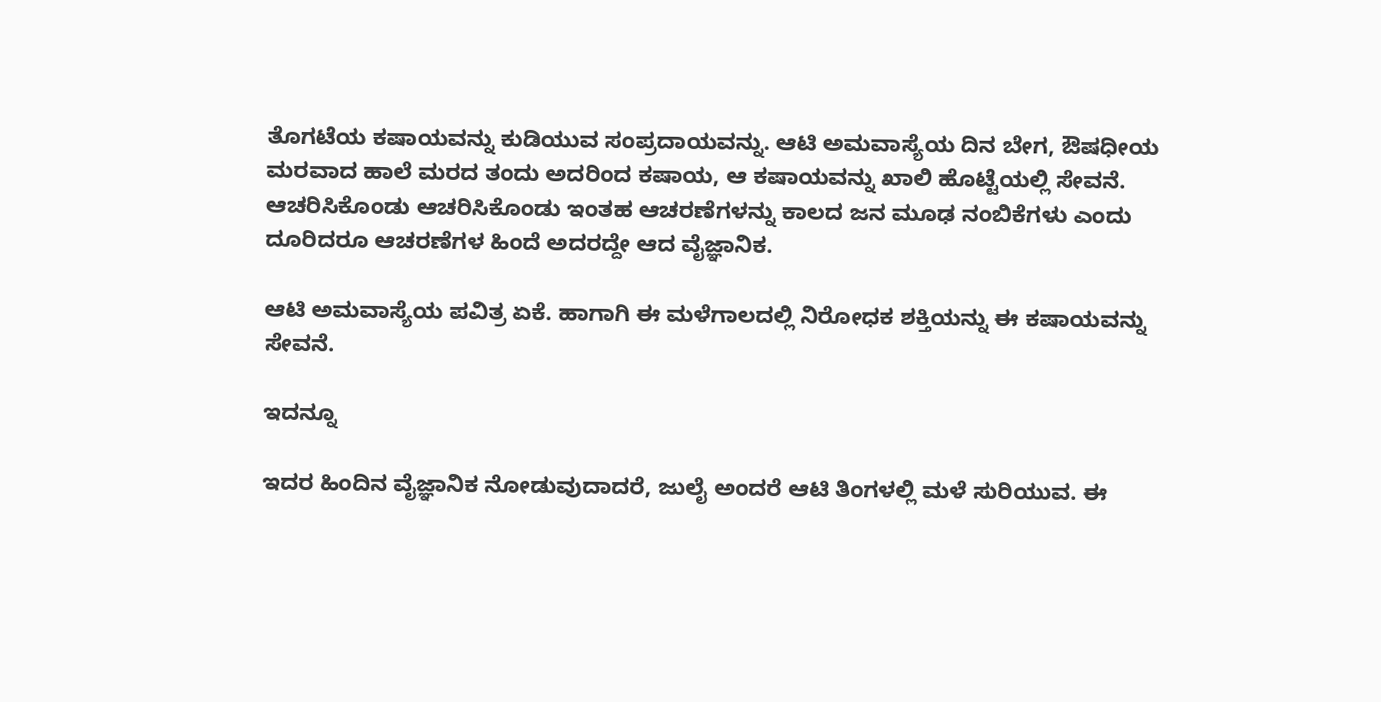ತೊಗಟೆಯ ಕಷಾಯವನ್ನು ಕುಡಿಯುವ ಸಂಪ್ರದಾಯವನ್ನು. ಆಟಿ ಅಮವಾಸ್ಯೆಯ ದಿನ ಬೇಗ, ಔಷಧೀಯ ಮರವಾದ ಹಾಲೆ ಮರದ ತಂದು ಅದರಿಂದ ಕಷಾಯ, ಆ ಕಷಾಯವನ್ನು ಖಾಲಿ ಹೊಟ್ಟೆಯಲ್ಲಿ ಸೇವನೆ. ಆಚರಿಸಿಕೊಂಡು ಆಚರಿಸಿಕೊಂಡು ಇಂತಹ ಆಚರಣೆಗಳನ್ನು ಕಾಲದ ಜನ ಮೂಢ ನಂಬಿಕೆಗಳು ಎಂದು ದೂರಿದರೂ ಆಚರಣೆಗಳ ಹಿಂದೆ ಅದರದ್ದೇ ಆದ ವೈಜ್ಞಾನಿಕ.

ಆಟಿ ಅಮವಾಸ್ಯೆಯ ಪವಿತ್ರ ಏಕೆ. ಹಾಗಾಗಿ ಈ ಮಳೆಗಾಲದಲ್ಲಿ ನಿರೋಧಕ ಶಕ್ತಿಯನ್ನು ಈ ಕಷಾಯವನ್ನು ಸೇವನೆ.

ಇದನ್ನೂ

ಇದರ ಹಿಂದಿನ ವೈಜ್ಞಾನಿಕ ನೋಡುವುದಾದರೆ, ಜುಲೈ ಅಂದರೆ ಆಟಿ ತಿಂಗಳಲ್ಲಿ ಮಳೆ ಸುರಿಯುವ. ಈ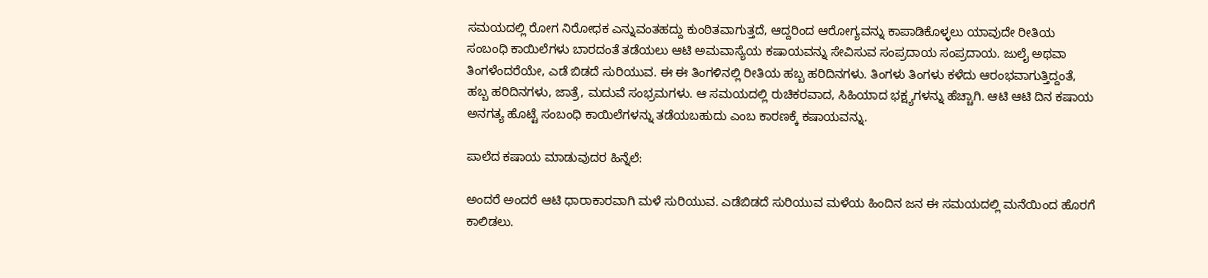ಸಮಯದಲ್ಲಿ ರೋಗ ನಿರೋಧಕ ಎನ್ನುವಂತಹದ್ದು ಕುಂಠಿತವಾಗುತ್ತದೆ, ಆದ್ದರಿಂದ ಆರೋಗ್ಯವನ್ನು ಕಾಪಾಡಿಕೊಳ್ಳಲು ಯಾವುದೇ ರೀತಿಯ ಸಂಬಂಧಿ ಕಾಯಿಲೆಗಳು ಬಾರದಂತೆ ತಡೆಯಲು ಆಟಿ ಅಮವಾಸ್ಯೆಯ ಕಷಾಯವನ್ನು ಸೇವಿಸುವ ಸಂಪ್ರದಾಯ ಸಂಪ್ರದಾಯ. ಜುಲೈ ಅಥವಾ ತಿಂಗಳೆಂದರೆಯೇ, ಎಡೆ ಬಿಡದೆ ಸುರಿಯುವ. ಈ ಈ ತಿಂಗಳಿನಲ್ಲಿ ರೀತಿಯ ಹಬ್ಬ ಹರಿದಿನಗಳು. ತಿಂಗಳು ತಿಂಗಳು ಕಳೆದು ಆರಂಭವಾಗುತ್ತಿದ್ದಂತೆ, ಹಬ್ಬ ಹರಿದಿನಗಳು, ಜಾತ್ರೆ, ಮದುವೆ ಸಂಭ್ರಮಗಳು. ಆ ಸಮಯದಲ್ಲಿ ರುಚಿಕರವಾದ, ಸಿಹಿಯಾದ ಭಕ್ಷ್ಯಗಳನ್ನು ಹೆಚ್ಚಾಗಿ. ಆಟಿ ಆಟಿ ದಿನ ಕಷಾಯ ಅನಗತ್ಯ ಹೊಟ್ಟೆ ಸಂಬಂಧಿ ಕಾಯಿಲೆಗಳನ್ನು ತಡೆಯಬಹುದು ಎಂಬ ಕಾರಣಕ್ಕೆ ಕಷಾಯವನ್ನು.

ಪಾಲೆದ ಕಷಾಯ ಮಾಡುವುದರ ಹಿನ್ನೆಲೆ:

ಅಂದರೆ ಅಂದರೆ ಆಟಿ ಧಾರಾಕಾರವಾಗಿ ಮಳೆ ಸುರಿಯುವ. ಎಡೆಬಿಡದೆ ಸುರಿಯುವ ಮಳೆಯ ಹಿಂದಿನ ಜನ ಈ ಸಮಯದಲ್ಲಿ ಮನೆಯಿಂದ ಹೊರಗೆ ಕಾಲಿಡಲು.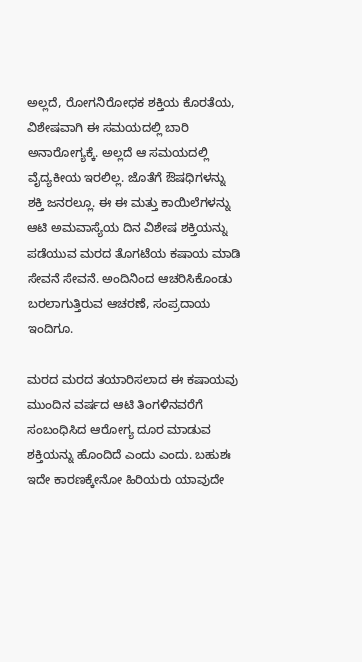ಅಲ್ಲದೆ, ರೋಗನಿರೋಧಕ ಶಕ್ತಿಯ ಕೊರತೆಯ, ವಿಶೇಷವಾಗಿ ಈ ಸಮಯದಲ್ಲಿ ಬಾರಿ ಅನಾರೋಗ್ಯಕ್ಕೆ. ಅಲ್ಲದೆ ಆ ಸಮಯದಲ್ಲಿ ವೈದ್ಯಕೀಯ ಇರಲಿಲ್ಲ. ಜೊತೆಗೆ ಔಷಧಿಗಳನ್ನು ಶಕ್ತಿ ಜನರಲ್ಲೂ. ಈ ಈ ಮತ್ತು ಕಾಯಿಲೆಗಳನ್ನು ಆಟಿ ಅಮವಾಸ್ಯೆಯ ದಿನ ವಿಶೇಷ ಶಕ್ತಿಯನ್ನು ಪಡೆಯುವ ಮರದ ತೊಗಟೆಯ ಕಷಾಯ ಮಾಡಿ ಸೇವನೆ ಸೇವನೆ. ಅಂದಿನಿಂದ ಆಚರಿಸಿಕೊಂಡು ಬರಲಾಗುತ್ತಿರುವ ಆಚರಣೆ, ಸಂಪ್ರದಾಯ ಇಂದಿಗೂ.

ಮರದ ಮರದ ತಯಾರಿಸಲಾದ ಈ ಕಷಾಯವು ಮುಂದಿನ ವರ್ಷದ ಆಟಿ ತಿಂಗಳಿನವರೆಗೆ ಸಂಬಂಧಿಸಿದ ಆರೋಗ್ಯ ದೂರ ಮಾಡುವ ಶಕ್ತಿಯನ್ನು ಹೊಂದಿದೆ ಎಂದು ಎಂದು. ಬಹುಶಃ ಇದೇ ಕಾರಣಕ್ಕೇನೋ ಹಿರಿಯರು ಯಾವುದೇ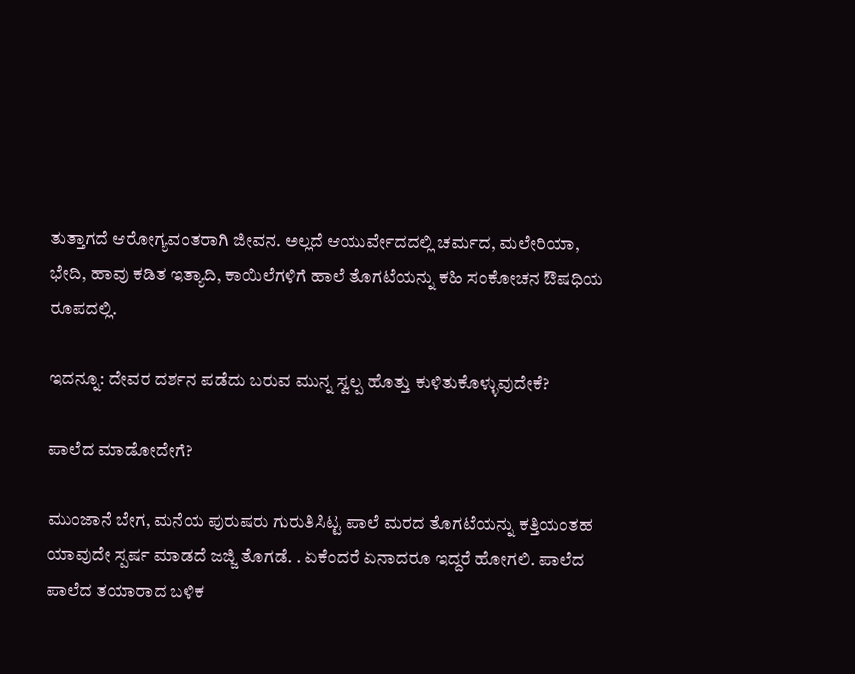ತುತ್ತಾಗದೆ ಆರೋಗ್ಯವಂತರಾಗಿ ಜೀವನ. ಅಲ್ಲದೆ ಆಯುರ್ವೇದದಲ್ಲಿ ಚರ್ಮದ, ಮಲೇರಿಯಾ, ಭೇದಿ, ಹಾವು ಕಡಿತ ಇತ್ಯಾದಿ, ಕಾಯಿಲೆಗಳಿಗೆ ಹಾಲೆ ತೊಗಟೆಯನ್ನು ಕಹಿ ಸಂಕೋಚನ ಔಷಧಿಯ ರೂಪದಲ್ಲಿ.

ಇದನ್ನೂ: ದೇವರ ದರ್ಶನ ಪಡೆದು ಬರುವ ಮುನ್ನ ಸ್ವಲ್ಪ ಹೊತ್ತು ಕುಳಿತುಕೊಳ್ಳುವುದೇಕೆ?

ಪಾಲೆದ ಮಾಡೋದೇಗೆ?

ಮುಂಜಾನೆ ಬೇಗ, ಮನೆಯ ಪುರುಷರು ಗುರುತಿಸಿಟ್ಟ ಪಾಲೆ ಮರದ ತೊಗಟೆಯನ್ನು ಕತ್ತಿಯಂತಹ ಯಾವುದೇ ಸ್ಪರ್ಷ ಮಾಡದೆ ಜಜ್ಜಿ ತೊಗಡೆ. . ಏಕೆಂದರೆ ಏನಾದರೂ ಇದ್ದರೆ ಹೋಗಲಿ. ಪಾಲೆದ ಪಾಲೆದ ತಯಾರಾದ ಬಳಿಕ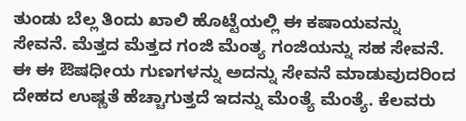ತುಂಡು ಬೆಲ್ಲ ತಿಂದು ಖಾಲಿ ಹೊಟ್ಟೆಯಲ್ಲಿ ಈ ಕಷಾಯವನ್ನು ಸೇವನೆ. ಮೆತ್ತದ ಮೆತ್ತದ ಗಂಜಿ ಮೆಂತ್ಯ ಗಂಜಿಯನ್ನು ಸಹ ಸೇವನೆ. ಈ ಈ ಔಷಧೀಯ ಗುಣಗಳನ್ನು ಅದನ್ನು ಸೇವನೆ ಮಾಡುವುದರಿಂದ ದೇಹದ ಉಷ್ಣತೆ ಹೆಚ್ಚಾಗುತ್ತದೆ ಇದನ್ನು ಮೆಂತ್ಯೆ ಮೆಂತ್ಯೆ. ಕೆಲವರು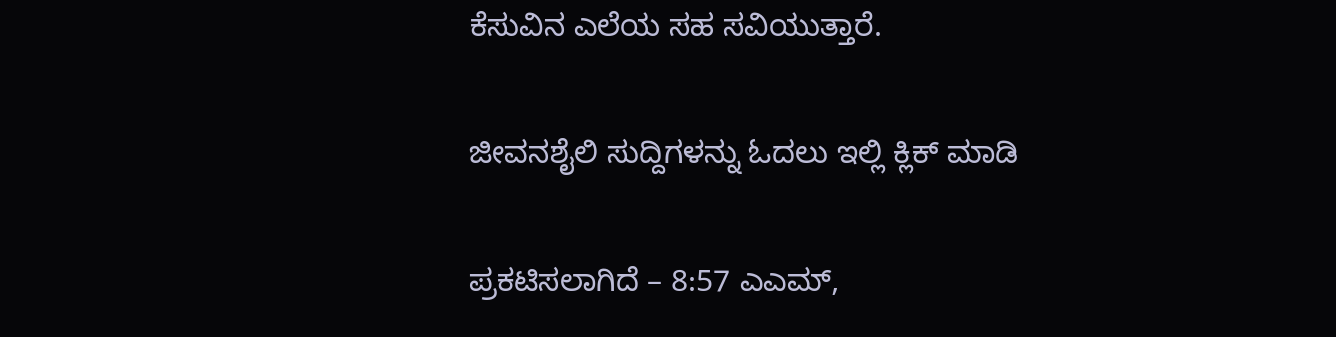ಕೆಸುವಿನ ಎಲೆಯ ಸಹ ಸವಿಯುತ್ತಾರೆ.

ಜೀವನಶೈಲಿ ಸುದ್ದಿಗಳನ್ನು ಓದಲು ಇಲ್ಲಿ ಕ್ಲಿಕ್ ಮಾಡಿ

ಪ್ರಕಟಿಸಲಾಗಿದೆ – 8:57 ಎಎಮ್,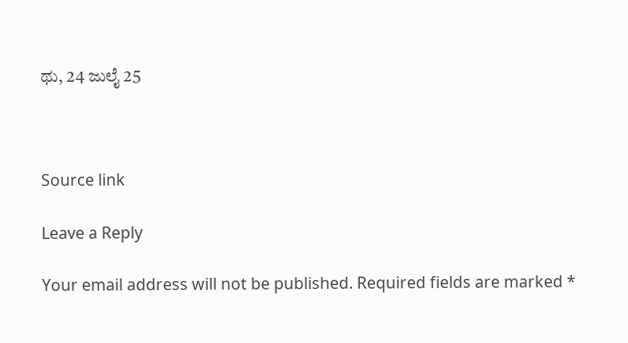ಥು, 24 ಜುಲೈ 25



Source link

Leave a Reply

Your email address will not be published. Required fields are marked *